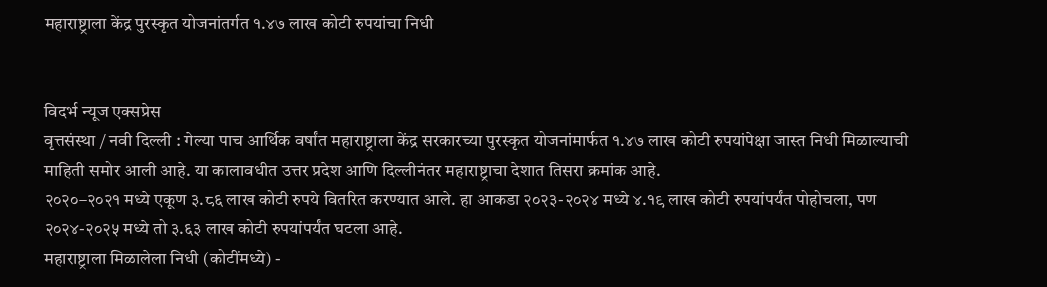महाराष्ट्राला केंद्र पुरस्कृत योजनांतर्गत १.४७ लाख कोटी रुपयांचा निधी


विदर्भ न्यूज एक्सप्रेस
वृत्तसंस्था / नवी दिल्ली : गेल्या पाच आर्थिक वर्षांत महाराष्ट्राला केंद्र सरकारच्या पुरस्कृत योजनांमार्फत १.४७ लाख कोटी रुपयांपेक्षा जास्त निधी मिळाल्याची माहिती समोर आली आहे. या कालावधीत उत्तर प्रदेश आणि दिल्लीनंतर महाराष्ट्राचा देशात तिसरा क्रमांक आहे.
२०२०–२०२१ मध्ये एकूण ३.८६ लाख कोटी रुपये वितरित करण्यात आले. हा आकडा २०२३-२०२४ मध्ये ४.१९ लाख कोटी रुपयांपर्यंत पोहोचला, पण २०२४-२०२५ मध्ये तो ३.६३ लाख कोटी रुपयांपर्यंत घटला आहे.
महाराष्ट्राला मिळालेला निधी (कोटींमध्ये) -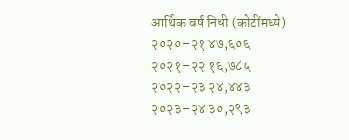आर्थिक वर्ष निधी (कोटींमध्ये)
२०२०–२१ ४७,६०६
२०२१–२२ १६,७८५
२०२२–२३ २४,४४३
२०२३–२४ ३०,२९३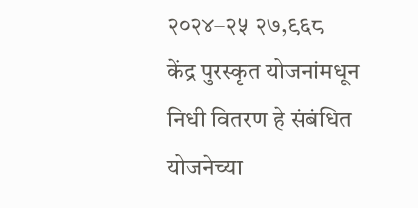२०२४–२५ २७,९६८
केंद्र पुरस्कृत योजनांमधून निधी वितरण हे संबंधित योजनेच्या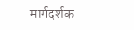मार्गदर्शक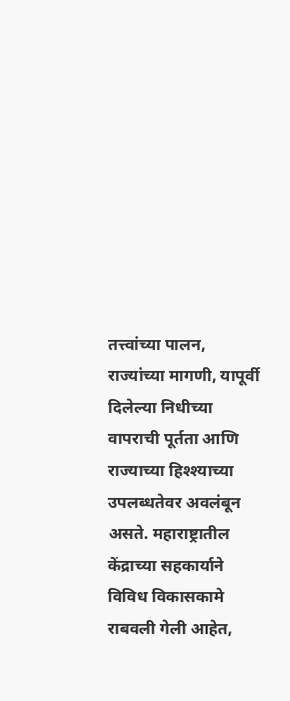तत्त्वांच्या पालन, राज्यांच्या मागणी, यापूर्वी दिलेल्या निधीच्या वापराची पूर्तता आणि राज्याच्या हिश्श्याच्या उपलब्धतेवर अवलंबून असते. महाराष्ट्रातील केंद्राच्या सहकार्याने विविध विकासकामे राबवली गेली आहेत,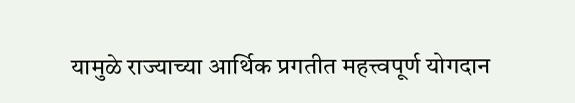यामुळे राज्याच्या आर्थिक प्रगतीत महत्त्वपूर्ण योगदान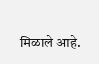मिळाले आहे.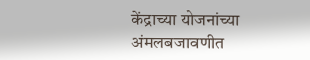केंद्राच्या योजनांच्या अंमलबजावणीत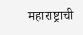महाराष्ट्राची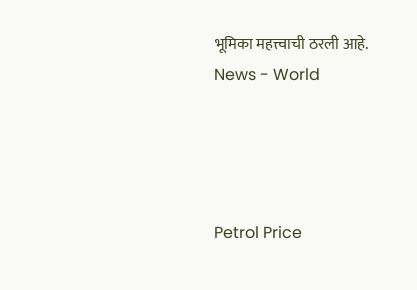भूमिका महत्त्वाची ठरली आहे.
News - World




Petrol Price